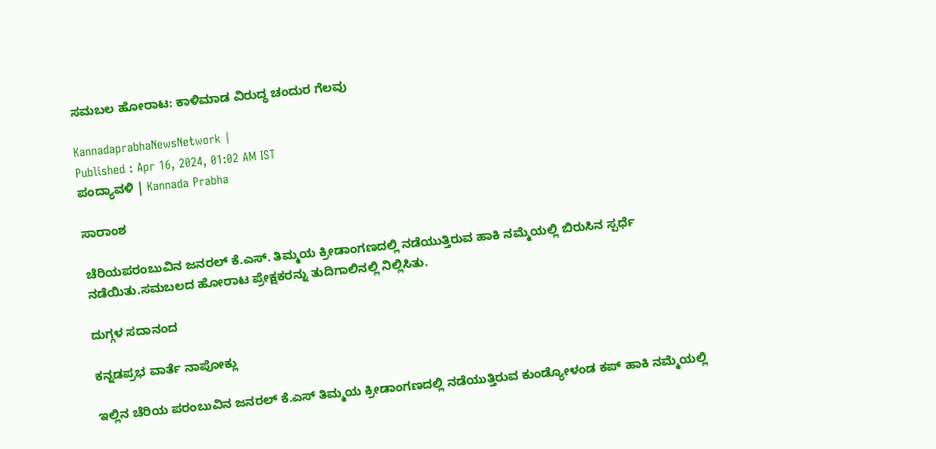ಸಮಬಲ ಹೋರಾಟ: ಕಾಳಿಮಾಡ ವಿರುದ್ಧ ಚಂದುರ ಗೆಲವು

KannadaprabhaNewsNetwork |
Published : Apr 16, 2024, 01:02 AM IST
ಪಂದ್ಯಾವಳಿ | Kannada Prabha

ಸಾರಾಂಶ

ಚೆರಿಯಪರಂಬುವಿನ ಜನರಲ್‌ ಕೆ.ಎಸ್‌. ತಿಮ್ಮಯ ಕ್ರೀಡಾಂಗಣದಲ್ಲಿ ನಡೆಯುತ್ತಿರುವ ಹಾಕಿ ನಮ್ಮೆಯಲ್ಲಿ ಬಿರುಸಿನ ಸ್ಪರ್ಧೆ ನಡೆಯಿತು.ಸಮಬಲದ ಹೋರಾಟ ಪ್ರೇಕ್ಷಕರನ್ನು ತುದಿಗಾಲಿನಲ್ಲಿ ನಿಲ್ಲಿಸಿತು.

ದುಗ್ಗಳ ಸದಾನಂದ

ಕನ್ನಡಪ್ರಭ ವಾರ್ತೆ ನಾಪೋಕ್ಲು

ಇಲ್ಲಿನ ಚೆರಿಯ ಪರಂಬುವಿನ ಜನರಲ್ ಕೆ.ಎಸ್ ತಿಮ್ಮಯ ಕ್ರೀಡಾಂಗಣದಲ್ಲಿ ನಡೆಯುತ್ತಿರುವ ಕುಂಡ್ಯೋಳಂಡ ಕಪ್ ಹಾಕಿ ನಮ್ಮೆಯಲ್ಲಿ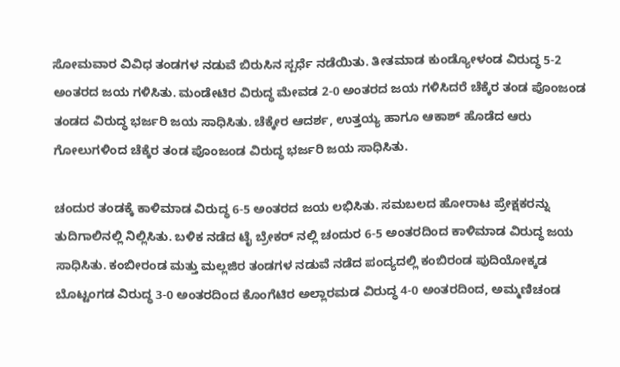ಸೋಮವಾರ ವಿವಿಧ ತಂಡಗಳ ನಡುವೆ ಬಿರುಸಿನ ಸ್ಪರ್ಧೆ ನಡೆಯಿತು. ತೀತಮಾಡ ಕುಂಡ್ಯೋಳಂಡ ವಿರುದ್ಧ 5-2 ಅಂತರದ ಜಯ ಗಳಿಸಿತು. ಮಂಡೇಟಿರ ವಿರುದ್ಧ ಮೇವಡ 2-0 ಅಂತರದ ಜಯ ಗಳಿಸಿದರೆ ಚೆಕ್ಕೆರ ತಂಡ ಪೊಂಜಂಡ ತಂಡದ ವಿರುದ್ಧ ಭರ್ಜರಿ ಜಯ ಸಾಧಿಸಿತು. ಚೆಕ್ಕೇರ ಆದರ್ಶ, ಉತ್ತಯ್ಯ ಹಾಗೂ ಆಕಾಶ್ ಹೊಡೆದ ಆರು ಗೋಲುಗಳಿಂದ ಚೆಕ್ಕೆರ ತಂಡ ಪೊಂಜಂಡ ವಿರುದ್ಧ ಭರ್ಜರಿ ಜಯ ಸಾಧಿಸಿತು.

ಚಂದುರ ತಂಡಕ್ಕೆ ಕಾಳಿಮಾಡ ವಿರುದ್ಧ 6-5 ಅಂತರದ ಜಯ ಲಭಿಸಿತು. ಸಮಬಲದ ಹೋರಾಟ ಪ್ರೇಕ್ಷಕರನ್ನು ತುದಿಗಾಲಿನಲ್ಲಿ ನಿಲ್ಲಿಸಿತು. ಬಳಿಕ ನಡೆದ ಟೈ ಬ್ರೇಕರ್ ನಲ್ಲಿ ಚಂದುರ 6-5 ಅಂತರದಿಂದ ಕಾಳಿಮಾಡ ವಿರುದ್ಧ ಜಯ ಸಾಧಿಸಿತು. ಕಂಬೀರಂಡ ಮತ್ತು ಮಲ್ಲಜಿರ ತಂಡಗಳ ನಡುವೆ ನಡೆದ ಪಂದ್ಯದಲ್ಲಿ ಕಂಬಿರಂಡ ಪುದಿಯೋಕ್ಕಡ ಬೊಟ್ಟಂಗಡ ವಿರುದ್ಧ 3-0 ಅಂತರದಿಂದ ಕೊಂಗೆಟಿರ ಅಲ್ಲಾರಮಡ ವಿರುದ್ಧ 4-0 ಅಂತರದಿಂದ, ಅಮ್ಮಣಿಚಂಡ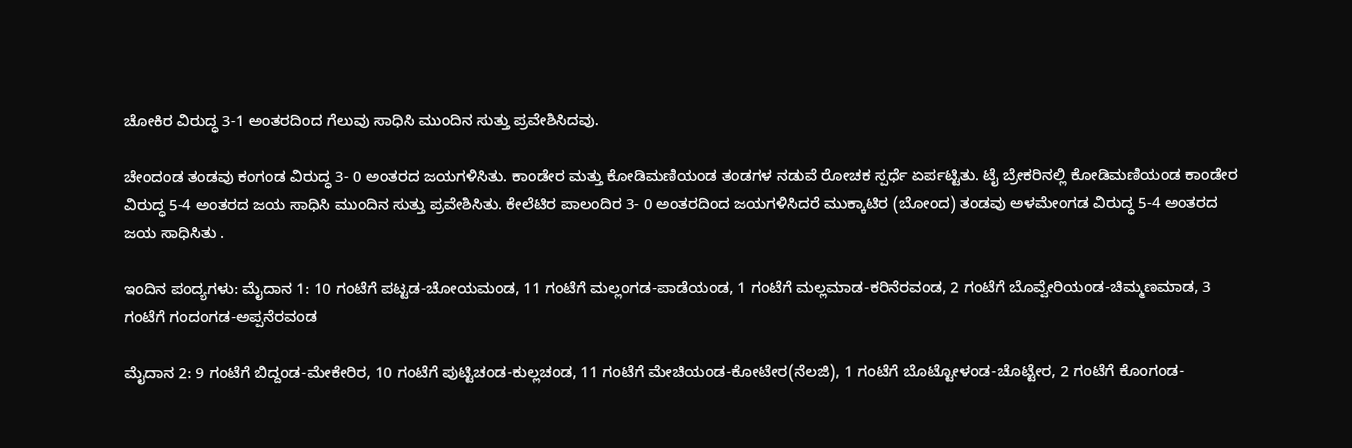ಚೋಕಿರ ವಿರುದ್ಧ 3-1 ಅಂತರದಿಂದ ಗೆಲುವು ಸಾಧಿಸಿ ಮುಂದಿನ ಸುತ್ತು ಪ್ರವೇಶಿಸಿದವು.

ಚೇಂದಂಡ ತಂಡವು ಕಂಗಂಡ ವಿರುದ್ಧ 3- 0 ಅಂತರದ ಜಯಗಳಿಸಿತು. ಕಾಂಡೇರ ಮತ್ತು ಕೋಡಿಮಣಿಯಂಡ ತಂಡಗಳ ನಡುವೆ ರೋಚಕ ಸ್ಪರ್ಧೆ ಏರ್ಪಟ್ಟಿತು. ಟೈ ಬ್ರೇಕರಿನಲ್ಲಿ ಕೋಡಿಮಣಿಯಂಡ ಕಾಂಡೇರ ವಿರುದ್ಧ 5-4 ಅಂತರದ ಜಯ ಸಾಧಿಸಿ ಮುಂದಿನ ಸುತ್ತು ಪ್ರವೇಶಿಸಿತು. ಕೇಲೆಟಿರ ಪಾಲಂದಿರ 3- 0 ಅಂತರದಿಂದ ಜಯಗಳಿಸಿದರೆ ಮುಕ್ಕಾಟಿರ (ಬೋಂದ) ತಂಡವು ಅಳಮೇಂಗಡ ವಿರುದ್ಧ 5-4 ಅಂತರದ ಜಯ ಸಾಧಿಸಿತು .

ಇಂದಿನ ಪಂದ್ಯಗಳು: ಮೈದಾನ 1: 10 ಗಂಟೆಗೆ ಪಟ್ಟಡ-ಚೋಯಮಂಡ, 11 ಗಂಟೆಗೆ ಮಲ್ಲಂಗಡ-ಪಾಡೆಯಂಡ, 1 ಗಂಟೆಗೆ ಮಲ್ಲಮಾಡ-ಕರಿನೆರವಂಡ, 2 ಗಂಟೆಗೆ ಬೊವ್ವೇರಿಯಂಡ-ಚಿಮ್ಮಣಮಾಡ, 3 ಗಂಟೆಗೆ ಗಂದಂಗಡ-ಅಪ್ಪನೆರವಂಡ

ಮೈದಾನ 2: 9 ಗಂಟೆಗೆ ಬಿದ್ದಂಡ-ಮೇಕೇರಿರ, 10 ಗಂಟೆಗೆ ಪುಟ್ಟಿಚಂಡ-ಕುಲ್ಲಚಂಡ, 11 ಗಂಟೆಗೆ ಮೇಚಿಯಂಡ-ಕೋಟೇರ(ನೆಲಜಿ), 1 ಗಂಟೆಗೆ ಬೊಟ್ಟೋಳಂಡ-ಚೊಟ್ಟೇರ, 2 ಗಂಟೆಗೆ ಕೊಂಗಂಡ-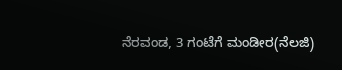ನೆರವಂಡ, 3 ಗಂಟೆಗೆ ಮಂಡೀರ(ನೆಲಜಿ)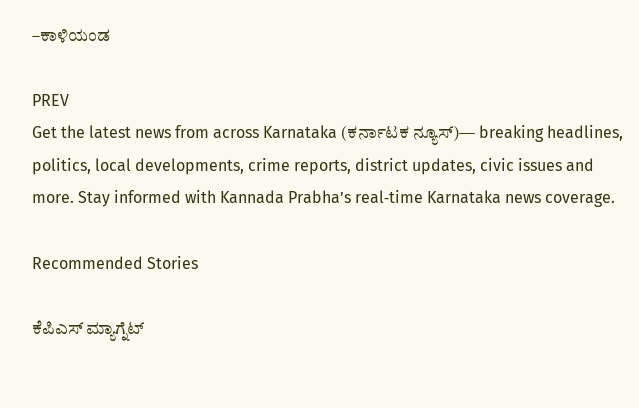–ಕಾಳಿಯಂಡ

PREV
Get the latest news from across Karnataka (ಕರ್ನಾಟಕ ನ್ಯೂಸ್)— breaking headlines, politics, local developments, crime reports, district updates, civic issues and more. Stay informed with Kannada Prabha’s real‑time Karnataka news coverage.

Recommended Stories

ಕೆಪಿಎಸ್ ಮ್ಯಾಗ್ನೆಟ್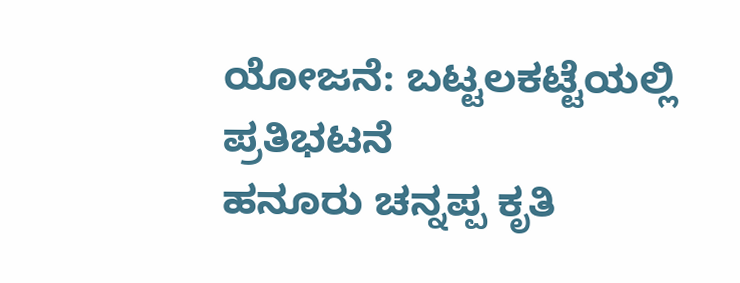ಯೋಜನೆ: ಬಟ್ಟಲಕಟ್ಟೆಯಲ್ಲಿ ಪ್ರತಿಭಟನೆ
ಹನೂರು ಚನ್ನಪ್ಪ ಕೃತಿ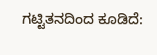ಗಟ್ಟಿತನದಿಂದ ಕೂಡಿದೆ: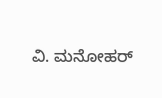ವಿ. ಮನೋಹರ್‌